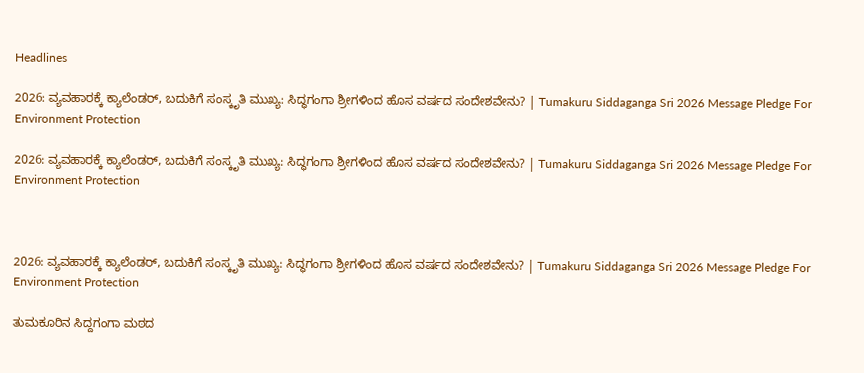Headlines

2026: ವ್ಯವಹಾರಕ್ಕೆ ಕ್ಯಾಲೆಂಡರ್, ಬದುಕಿಗೆ ಸಂಸ್ಕೃತಿ ಮುಖ್ಯ: ಸಿದ್ಧಗಂಗಾ ಶ್ರೀಗಳಿಂದ ಹೊಸ ವರ್ಷದ ಸಂದೇಶವೇನು? | Tumakuru Siddaganga Sri 2026 Message Pledge For Environment Protection

2026: ವ್ಯವಹಾರಕ್ಕೆ ಕ್ಯಾಲೆಂಡರ್, ಬದುಕಿಗೆ ಸಂಸ್ಕೃತಿ ಮುಖ್ಯ: ಸಿದ್ಧಗಂಗಾ ಶ್ರೀಗಳಿಂದ ಹೊಸ ವರ್ಷದ ಸಂದೇಶವೇನು? | Tumakuru Siddaganga Sri 2026 Message Pledge For Environment Protection



2026: ವ್ಯವಹಾರಕ್ಕೆ ಕ್ಯಾಲೆಂಡರ್, ಬದುಕಿಗೆ ಸಂಸ್ಕೃತಿ ಮುಖ್ಯ: ಸಿದ್ಧಗಂಗಾ ಶ್ರೀಗಳಿಂದ ಹೊಸ ವರ್ಷದ ಸಂದೇಶವೇನು? | Tumakuru Siddaganga Sri 2026 Message Pledge For Environment Protection

ತುಮಕೂರಿನ ಸಿದ್ದಗಂಗಾ ಮಠದ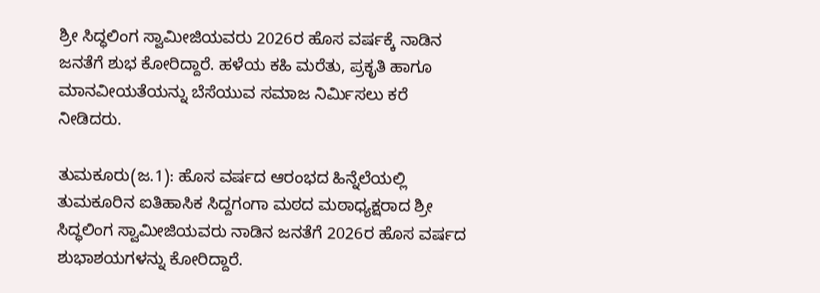ಶ್ರೀ ಸಿದ್ಧಲಿಂಗ ಸ್ವಾಮೀಜಿಯವರು 2026ರ ಹೊಸ ವರ್ಷಕ್ಕೆ ನಾಡಿನ ಜನತೆಗೆ ಶುಭ ಕೋರಿದ್ದಾರೆ. ಹಳೆಯ ಕಹಿ ಮರೆತು, ಪ್ರಕೃತಿ ಹಾಗೂ ಮಾನವೀಯತೆಯನ್ನು ಬೆಸೆಯುವ ಸಮಾಜ ನಿರ್ಮಿಸಲು ಕರೆ ನೀಡಿದರು.

ತುಮಕೂರು(ಜ.1): ಹೊಸ ವರ್ಷದ ಆರಂಭದ ಹಿನ್ನೆಲೆಯಲ್ಲಿ ತುಮಕೂರಿನ ಐತಿಹಾಸಿಕ ಸಿದ್ದಗಂಗಾ ಮಠದ ಮಠಾಧ್ಯಕ್ಷರಾದ ಶ್ರೀ ಸಿದ್ಧಲಿಂಗ ಸ್ವಾಮೀಜಿಯವರು ನಾಡಿನ ಜನತೆಗೆ 2026ರ ಹೊಸ ವರ್ಷದ ಶುಭಾಶಯಗಳನ್ನು ಕೋರಿದ್ದಾರೆ.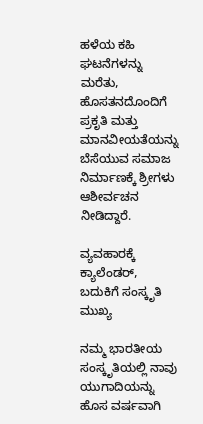ಹಳೆಯ ಕಹಿ ಘಟನೆಗಳನ್ನು ಮರೆತು, ಹೊಸತನದೊಂದಿಗೆ ಪ್ರಕೃತಿ ಮತ್ತು ಮಾನವೀಯತೆಯನ್ನು ಬೆಸೆಯುವ ಸಮಾಜ ನಿರ್ಮಾಣಕ್ಕೆ ಶ್ರೀಗಳು ಆಶೀರ್ವಚನ ನೀಡಿದ್ದಾರೆ.

ವ್ಯವಹಾರಕ್ಕೆ ಕ್ಯಾಲೆಂಡರ್, ಬದುಕಿಗೆ ಸಂಸ್ಕೃತಿ ಮುಖ್ಯ

ನಮ್ಮ ಭಾರತೀಯ ಸಂಸ್ಕೃತಿಯಲ್ಲಿ ನಾವು ಯುಗಾದಿಯನ್ನು ಹೊಸ ವರ್ಷವಾಗಿ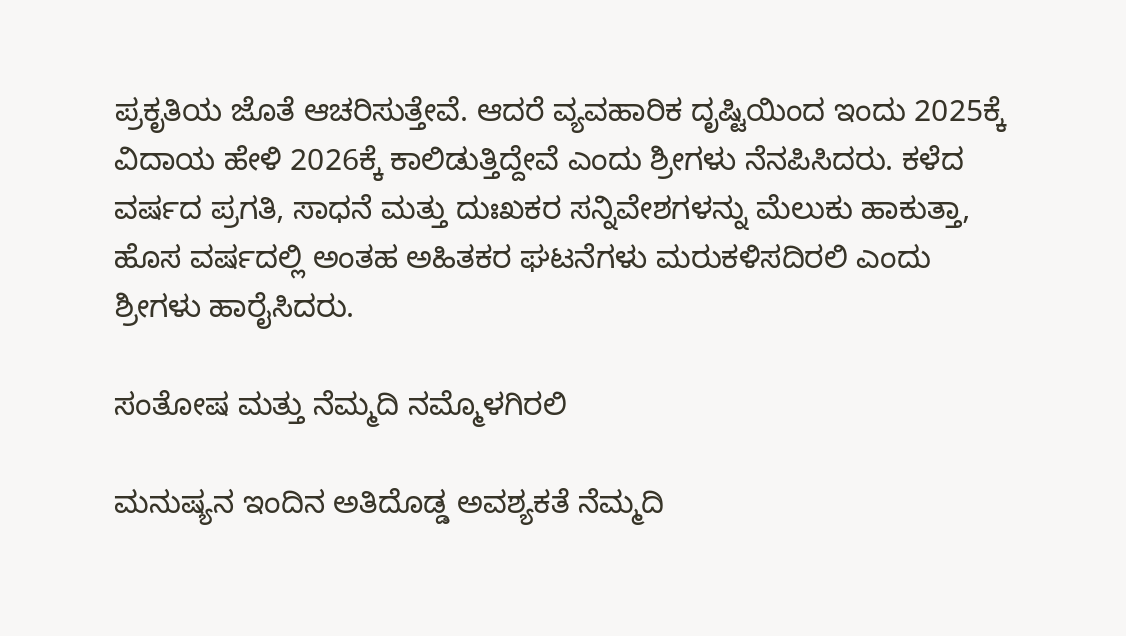ಪ್ರಕೃತಿಯ ಜೊತೆ ಆಚರಿಸುತ್ತೇವೆ. ಆದರೆ ವ್ಯವಹಾರಿಕ ದೃಷ್ಟಿಯಿಂದ ಇಂದು 2025ಕ್ಕೆ ವಿದಾಯ ಹೇಳಿ 2026ಕ್ಕೆ ಕಾಲಿಡುತ್ತಿದ್ದೇವೆ ಎಂದು ಶ್ರೀಗಳು ನೆನಪಿಸಿದರು. ಕಳೆದ ವರ್ಷದ ಪ್ರಗತಿ, ಸಾಧನೆ ಮತ್ತು ದುಃಖಕರ ಸನ್ನಿವೇಶಗಳನ್ನು ಮೆಲುಕು ಹಾಕುತ್ತಾ, ಹೊಸ ವರ್ಷದಲ್ಲಿ ಅಂತಹ ಅಹಿತಕರ ಘಟನೆಗಳು ಮರುಕಳಿಸದಿರಲಿ ಎಂದು ಶ್ರೀಗಳು ಹಾರೈಸಿದರು.

ಸಂತೋಷ ಮತ್ತು ನೆಮ್ಮದಿ ನಮ್ಮೊಳಗಿರಲಿ

ಮನುಷ್ಯನ ಇಂದಿನ ಅತಿದೊಡ್ಡ ಅವಶ್ಯಕತೆ ನೆಮ್ಮದಿ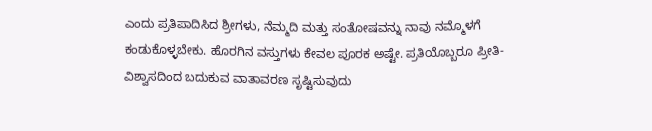ಎಂದು ಪ್ರತಿಪಾದಿಸಿದ ಶ್ರೀಗಳು, ನೆಮ್ಮದಿ ಮತ್ತು ಸಂತೋಷವನ್ನು ನಾವು ನಮ್ಮೊಳಗೆ ಕಂಡುಕೊಳ್ಳಬೇಕು. ಹೊರಗಿನ ವಸ್ತುಗಳು ಕೇವಲ ಪೂರಕ ಅಷ್ಟೇ. ಪ್ರತಿಯೊಬ್ಬರೂ ಪ್ರೀತಿ-ವಿಶ್ವಾಸದಿಂದ ಬದುಕುವ ವಾತಾವರಣ ಸೃಷ್ಟಿಸುವುದು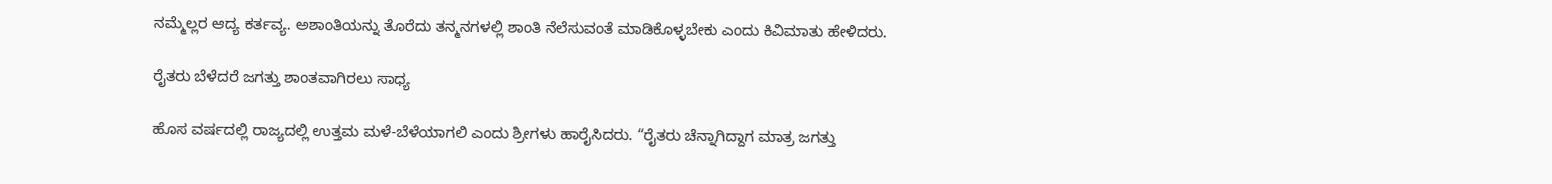ನಮ್ಮೆಲ್ಲರ ಆದ್ಯ ಕರ್ತವ್ಯ. ಅಶಾಂತಿಯನ್ನು ತೊರೆದು ತನ್ಮನಗಳಲ್ಲಿ ಶಾಂತಿ ನೆಲೆಸುವಂತೆ ಮಾಡಿಕೊಳ್ಳಬೇಕು ಎಂದು ಕಿವಿಮಾತು ಹೇಳಿದರು.

ರೈತರು ಬೆಳೆದರೆ ಜಗತ್ತು ಶಾಂತವಾಗಿರಲು ಸಾಧ್ಯ

ಹೊಸ ವರ್ಷದಲ್ಲಿ ರಾಜ್ಯದಲ್ಲಿ ಉತ್ತಮ ಮಳೆ-ಬೆಳೆಯಾಗಲಿ ಎಂದು ಶ್ರೀಗಳು ಹಾರೈಸಿದರು. “ರೈತರು ಚೆನ್ನಾಗಿದ್ದಾಗ ಮಾತ್ರ ಜಗತ್ತು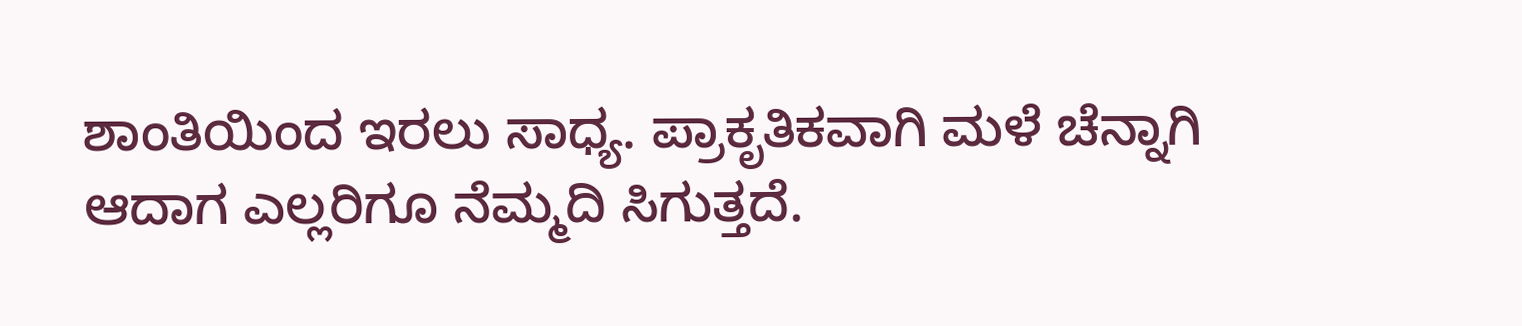ಶಾಂತಿಯಿಂದ ಇರಲು ಸಾಧ್ಯ. ಪ್ರಾಕೃತಿಕವಾಗಿ ಮಳೆ ಚೆನ್ನಾಗಿ ಆದಾಗ ಎಲ್ಲರಿಗೂ ನೆಮ್ಮದಿ ಸಿಗುತ್ತದೆ.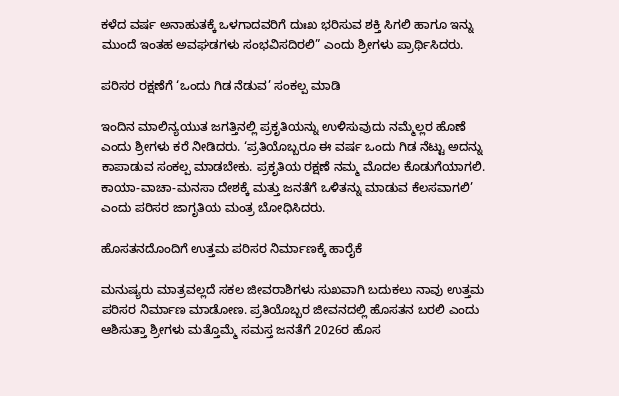ಕಳೆದ ವರ್ಷ ಅನಾಹುತಕ್ಕೆ ಒಳಗಾದವರಿಗೆ ದುಃಖ ಭರಿಸುವ ಶಕ್ತಿ ಸಿಗಲಿ ಹಾಗೂ ಇನ್ನು ಮುಂದೆ ಇಂತಹ ಅವಘಡಗಳು ಸಂಭವಿಸದಿರಲಿ” ಎಂದು ಶ್ರೀಗಳು ಪ್ರಾರ್ಥಿಸಿದರು.

ಪರಿಸರ ರಕ್ಷಣೆಗೆ ‘ಒಂದು ಗಿಡ ನೆಡುವ’ ಸಂಕಲ್ಪ ಮಾಡಿ

ಇಂದಿನ ಮಾಲಿನ್ಯಯುತ ಜಗತ್ತಿನಲ್ಲಿ ಪ್ರಕೃತಿಯನ್ನು ಉಳಿಸುವುದು ನಮ್ಮೆಲ್ಲರ ಹೊಣೆ ಎಂದು ಶ್ರೀಗಳು ಕರೆ ನೀಡಿದರು. ‘ಪ್ರತಿಯೊಬ್ಬರೂ ಈ ವರ್ಷ ಒಂದು ಗಿಡ ನೆಟ್ಟು ಅದನ್ನು ಕಾಪಾಡುವ ಸಂಕಲ್ಪ ಮಾಡಬೇಕು. ಪ್ರಕೃತಿಯ ರಕ್ಷಣೆ ನಮ್ಮ ಮೊದಲ ಕೊಡುಗೆಯಾಗಲಿ. ಕಾಯಾ-ವಾಚಾ-ಮನಸಾ ದೇಶಕ್ಕೆ ಮತ್ತು ಜನತೆಗೆ ಒಳಿತನ್ನು ಮಾಡುವ ಕೆಲಸವಾಗಲಿ’ ಎಂದು ಪರಿಸರ ಜಾಗೃತಿಯ ಮಂತ್ರ ಬೋಧಿಸಿದರು.

ಹೊಸತನದೊಂದಿಗೆ ಉತ್ತಮ ಪರಿಸರ ನಿರ್ಮಾಣಕ್ಕೆ ಹಾರೈಕೆ

ಮನುಷ್ಯರು ಮಾತ್ರವಲ್ಲದೆ ಸಕಲ ಜೀವರಾಶಿಗಳು ಸುಖವಾಗಿ ಬದುಕಲು ನಾವು ಉತ್ತಮ ಪರಿಸರ ನಿರ್ಮಾಣ ಮಾಡೋಣ. ಪ್ರತಿಯೊಬ್ಬರ ಜೀವನದಲ್ಲಿ ಹೊಸತನ ಬರಲಿ ಎಂದು ಆಶಿಸುತ್ತಾ ಶ್ರೀಗಳು ಮತ್ತೊಮ್ಮೆ ಸಮಸ್ತ ಜನತೆಗೆ 2026ರ ಹೊಸ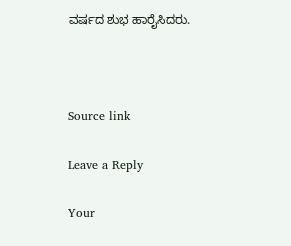ವರ್ಷದ ಶುಭ ಹಾರೈಸಿದರು.



Source link

Leave a Reply

Your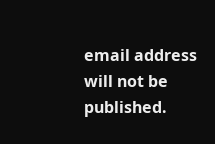email address will not be published.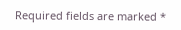Required fields are marked *